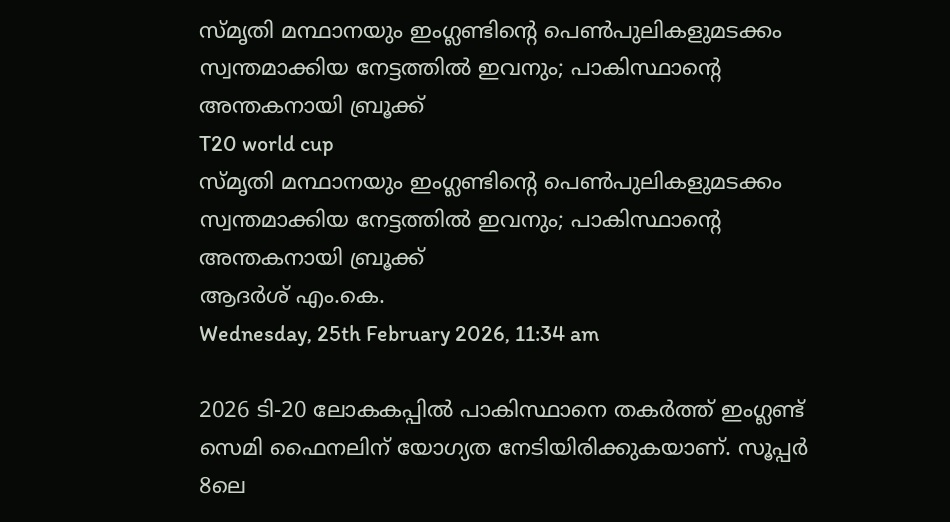സ്മൃതി മന്ഥാനയും ഇംഗ്ലണ്ടിന്റെ പെണ്‍പുലികളുമടക്കം സ്വന്തമാക്കിയ നേട്ടത്തില്‍ ഇവനും; പാകിസ്ഥാന്റെ അന്തകനായി ബ്രൂക്ക്
T20 world cup
സ്മൃതി മന്ഥാനയും ഇംഗ്ലണ്ടിന്റെ പെണ്‍പുലികളുമടക്കം സ്വന്തമാക്കിയ നേട്ടത്തില്‍ ഇവനും; പാകിസ്ഥാന്റെ അന്തകനായി ബ്രൂക്ക്
ആദര്‍ശ് എം.കെ.
Wednesday, 25th February 2026, 11:34 am

2026 ടി-20 ലോകകപ്പില്‍ പാകിസ്ഥാനെ തകര്‍ത്ത് ഇംഗ്ലണ്ട് സെമി ഫൈനലിന് യോഗ്യത നേടിയിരിക്കുകയാണ്. സൂപ്പര്‍ 8ലെ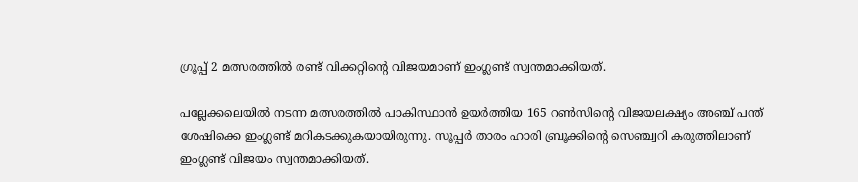ഗ്രൂപ്പ് 2 മത്സരത്തില്‍ രണ്ട് വിക്കറ്റിന്റെ വിജയമാണ് ഇംഗ്ലണ്ട് സ്വന്തമാക്കിയത്.

പല്ലേക്കലെയില്‍ നടന്ന മത്സരത്തില്‍ പാകിസ്ഥാന്‍ ഉയര്‍ത്തിയ 165 റണ്‍സിന്റെ വിജയലക്ഷ്യം അഞ്ച് പന്ത് ശേഷിക്കെ ഇംഗ്ലണ്ട് മറികടക്കുകയായിരുന്നു. സൂപ്പര്‍ താരം ഹാരി ബ്രൂക്കിന്റെ സെഞ്ച്വറി കരുത്തിലാണ് ഇംഗ്ലണ്ട് വിജയം സ്വന്തമാക്കിയത്.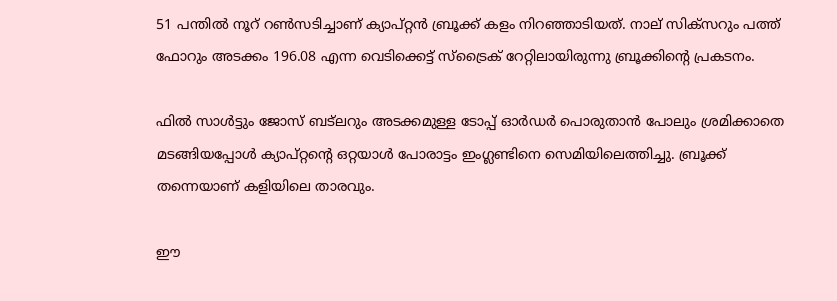51 പന്തില്‍ നൂറ് റണ്‍സടിച്ചാണ് ക്യാപ്റ്റന്‍ ബ്രൂക്ക് കളം നിറഞ്ഞാടിയത്. നാല് സിക്‌സറും പത്ത് ഫോറും അടക്കം 196.08 എന്ന വെടിക്കെട്ട് സ്‌ട്രൈക് റേറ്റിലായിരുന്നു ബ്രൂക്കിന്റെ പ്രകടനം.

ഫില്‍ സാള്‍ട്ടും ജോസ് ബട്‌ലറും അടക്കമുള്ള ടോപ്പ് ഓര്‍ഡര്‍ പൊരുതാന്‍ പോലും ശ്രമിക്കാതെ മടങ്ങിയപ്പോള്‍ ക്യാപ്റ്റന്റെ ഒറ്റയാള്‍ പോരാട്ടം ഇംഗ്ലണ്ടിനെ സെമിയിലെത്തിച്ചു. ബ്രൂക്ക് തന്നെയാണ് കളിയിലെ താരവും.

ഈ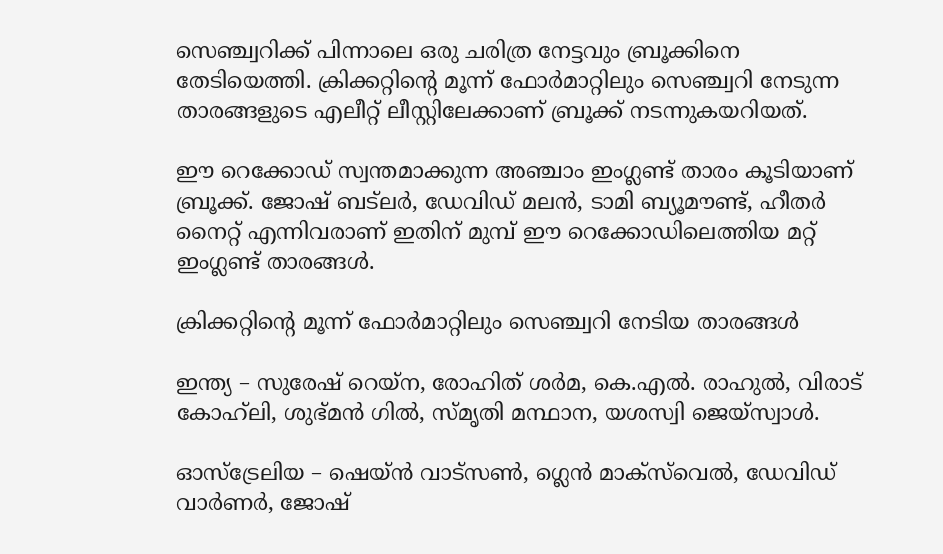സെഞ്ച്വറിക്ക് പിന്നാലെ ഒരു ചരിത്ര നേട്ടവും ബ്രൂക്കിനെ തേടിയെത്തി. ക്രിക്കറ്റിന്റെ മൂന്ന് ഫോര്‍മാറ്റിലും സെഞ്ച്വറി നേടുന്ന താരങ്ങളുടെ എലീറ്റ് ലീസ്റ്റിലേക്കാണ് ബ്രൂക്ക് നടന്നുകയറിയത്.

ഈ റെക്കോഡ് സ്വന്തമാക്കുന്ന അഞ്ചാം ഇംഗ്ലണ്ട് താരം കൂടിയാണ് ബ്രൂക്ക്. ജോഷ് ബട്‌ലര്‍, ഡേവിഡ് മലന്‍, ടാമി ബ്യൂമൗണ്ട്, ഹീതര്‍ നൈറ്റ് എന്നിവരാണ് ഇതിന് മുമ്പ് ഈ റെക്കോഡിലെത്തിയ മറ്റ് ഇംഗ്ലണ്ട് താരങ്ങള്‍.

ക്രിക്കറ്റിന്റെ മൂന്ന് ഫോര്‍മാറ്റിലും സെഞ്ച്വറി നേടിയ താരങ്ങള്‍

ഇന്ത്യ – സുരേഷ് റെയ്‌ന, രോഹിത് ശര്‍മ, കെ.എല്‍. രാഹുല്‍, വിരാട് കോഹ്‌ലി, ശുഭ്മന്‍ ഗില്‍, സ്മൃതി മന്ഥാന, യശസ്വി ജെയ്‌സ്വാള്‍.

ഓസ്‌ട്രേലിയ – ഷെയ്ന്‍ വാട്‌സണ്‍, ഗ്ലെന്‍ മാക്‌സ്‌വെല്‍, ഡേവിഡ് വാര്‍ണര്‍, ജോഷ്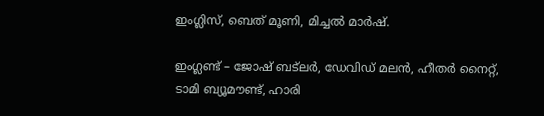ഇംഗ്ലിസ്, ബെത് മൂണി, മിച്ചല്‍ മാര്‍ഷ്.

ഇംഗ്ലണ്ട് – ജോഷ് ബട്‌ലര്‍, ഡേവിഡ് മലന്‍, ഹീതര്‍ നൈറ്റ്, ടാമി ബ്യൂമൗണ്ട്, ഹാരി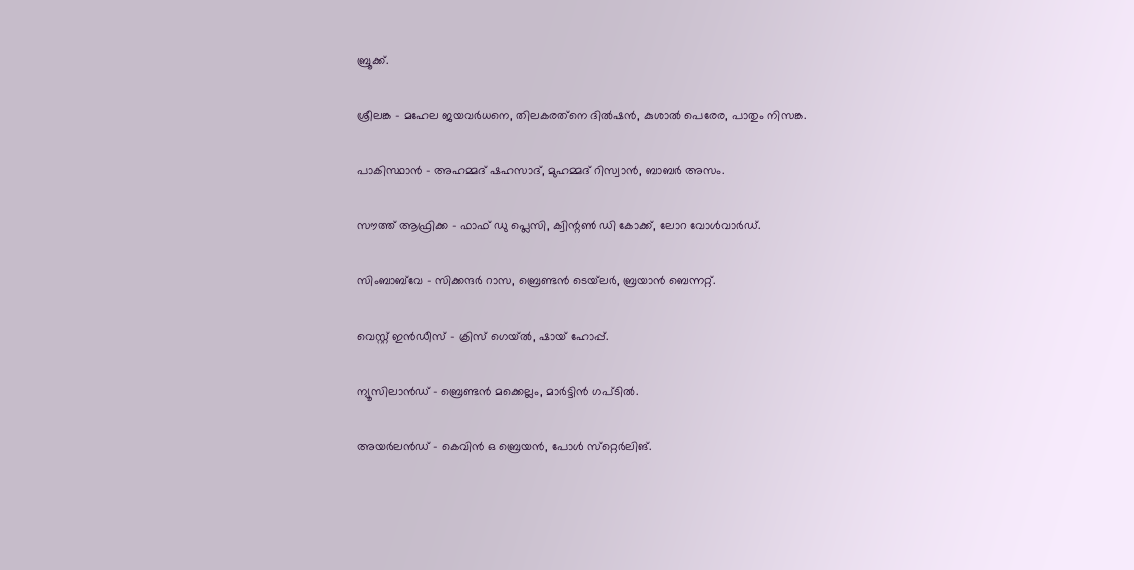ബ്രൂക്ക്.

ശ്രീലങ്ക – മഹേല ജയവര്‍ധനെ, തിലകരത്‌നെ ദില്‍ഷന്‍, കുശാല്‍ പെരേര, പാതും നിസങ്ക.

പാകിസ്ഥാന്‍ – അഹമ്മദ് ഷഹസാദ്, മുഹമ്മദ് റിസ്വാന്‍, ബാബര്‍ അസം.

സൗത്ത് ആഫ്രിക്ക – ഫാഫ് ഡു പ്ലെസി, ക്വിന്റണ്‍ ഡി കോക്ക്, ലോറ വോള്‍വാര്‍ഡ്.

സിംബാബ്‌വേ – സിക്കന്ദര്‍ റാസ, ബ്രെണ്ടന്‍ ടെയ്‌ലര്‍, ബ്രയാന്‍ ബെന്നറ്റ്.

വെസ്റ്റ് ഇന്‍ഡീസ് – ക്രിസ് ഗെയ്ല്‍, ഷായ് ഹോപ്പ്.

ന്യൂസിലാന്‍ഡ് – ബ്രെണ്ടന്‍ മക്കെല്ലം, മാര്‍ട്ടിന്‍ ഗപ്ടില്‍.

അയര്‍ലന്‍ഡ് – കെവിന്‍ ഒ ബ്രെയന്‍, പോള്‍ സ്‌റ്റെര്‍ലിങ്.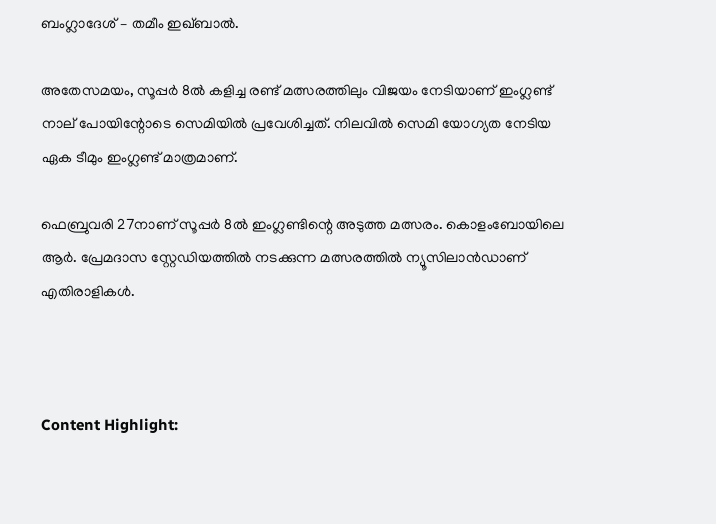ബംഗ്ലാദേശ് – തമീം ഇഖ്ബാല്‍.

അതേസമയം, സൂപ്പര്‍ 8ല്‍ കളിച്ച രണ്ട് മത്സരത്തിലും വിജയം നേടിയാണ് ഇംഗ്ലണ്ട് നാല് പോയിന്റോടെ സെമിയില്‍ പ്രവേശിച്ചത്. നിലവില്‍ സെമി യോഗ്യത നേടിയ ഏക ടീമും ഇംഗ്ലണ്ട് മാത്രമാണ്.

ഫെബ്രുവരി 27നാണ് സൂപ്പര്‍ 8ല്‍ ഇംഗ്ലണ്ടിന്റെ അടുത്ത മത്സരം. കൊളംബോയിലെ ആര്‍. പ്രേമദാസ സ്റ്റേഡിയത്തില്‍ നടക്കുന്ന മത്സരത്തില്‍ ന്യൂസിലാന്‍ഡാണ് എതിരാളികള്‍.



Content Highlight: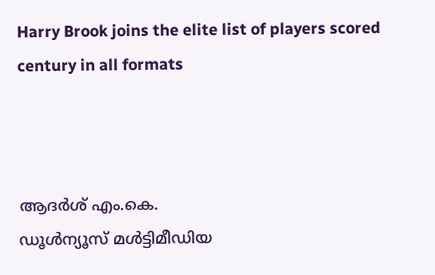Harry Brook joins the elite list of players scored century in all formats



ആദര്‍ശ് എം.കെ.
ഡൂള്‍ന്യൂസ് മള്‍ട്ടിമീഡിയ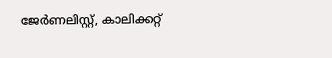ജേര്‍ണലിസ്റ്റ്, കാലിക്കറ്റ്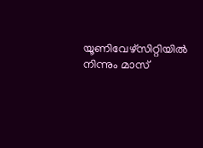യൂണിവേഴ്സിറ്റിയില്‍ നിന്നും മാസ്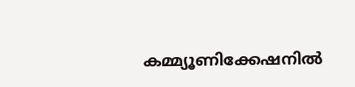കമ്മ്യൂണിക്കേഷനില്‍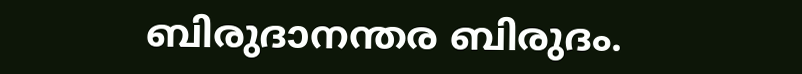ബിരുദാനന്തര ബിരുദം.